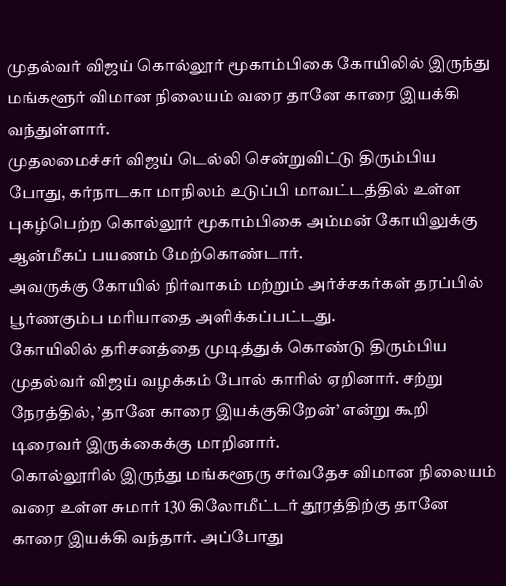முதல்வர் விஜய் கொல்லூர் மூகாம்பிகை கோயிலில் இருந்து மங்களூர் விமான நிலையம் வரை தானே காரை இயக்கி வந்துள்ளார்.
முதலமைச்சர் விஜய் டெல்லி சென்றுவிட்டு திரும்பிய போது, கர்நாடகா மாநிலம் உடுப்பி மாவட்டத்தில் உள்ள புகழ்பெற்ற கொல்லூர் மூகாம்பிகை அம்மன் கோயிலுக்கு ஆன்மீகப் பயணம் மேற்கொண்டார்.
அவருக்கு கோயில் நிர்வாகம் மற்றும் அர்ச்சகர்கள் தரப்பில் பூர்ணகும்ப மரியாதை அளிக்கப்பட்டது.
கோயிலில் தரிசனத்தை முடித்துக் கொண்டு திரும்பிய முதல்வர் விஜய் வழக்கம் போல் காரில் ஏறினார். சற்று நேரத்தில், ’தானே காரை இயக்குகிறேன்’ என்று கூறி டிரைவர் இருக்கைக்கு மாறினார்.
கொல்லூரில் இருந்து மங்களூரு சர்வதேச விமான நிலையம் வரை உள்ள சுமார் 130 கிலோமீட்டர் தூரத்திற்கு தானே காரை இயக்கி வந்தார். அப்போது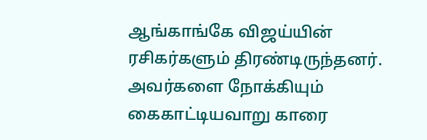ஆங்காங்கே விஜய்யின் ரசிகர்களும் திரண்டிருந்தனர். அவர்களை நோக்கியும் கைகாட்டியவாறு காரை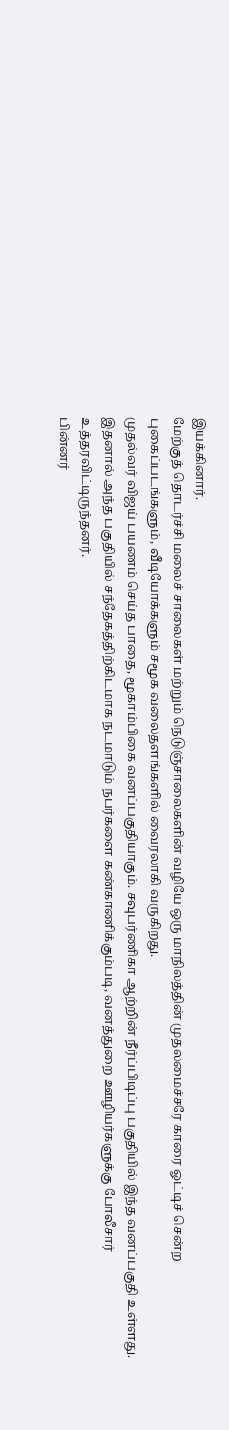இயக்கினார்.
மேற்குத் தொடர்ச்சி மலைச் சாலைகள் மற்றும் நெடுஞ்சாலைகளின் வழியே ஒரு மாநிலத்தின் முதலமைச்சரே காரை ஓட்டிச் சென்ற புகைப்படங்களும், வீடியோக்களும் சமூக வலைதளங்களில் வைரலாகி வருகிறது.
முதல்வர் விஜய் பயணம் செய்த பாதை, மூகாம்பிகை வனப்பகுதியாகும். சவுபர்ணிகா ஆற்றின் நீர்ப்பிடிப்பு பகுதியில் இந்த வனப்பகுதி உள்ளது.
இதனால் அந்த பகுதியில் சந்தேகத்திற்கிடமாக நடமாடும் நபர்களை கண்காணிக்கும்படி, வனத்துறை ஊழியர்களுக்கு போலீசார் உத்தரவிட்டிருந்தனர்.
பின்னர்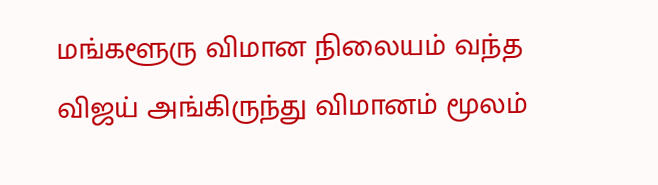மங்களூரு விமான நிலையம் வந்த விஜய் அங்கிருந்து விமானம் மூலம்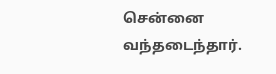சென்னை வந்தடைந்தார்.